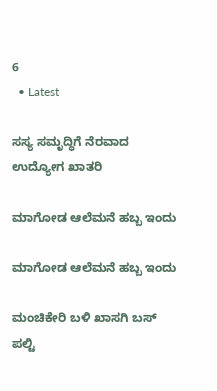6
  • Latest

ಸಸ್ಯ ಸಮೃದ್ಧಿಗೆ ನೆರವಾದ ಉದ್ಯೋಗ ಖಾತರಿ

ಮಾಗೋಡ ಆಲೆಮನೆ ಹಬ್ಬ ಇಂದು

ಮಾಗೋಡ ಆಲೆಮನೆ ಹಬ್ಬ ಇಂದು

ಮಂಚಿಕೇರಿ‌ ಬಳಿ ಖಾಸಗಿ ಬಸ್ ಪಲ್ಟಿ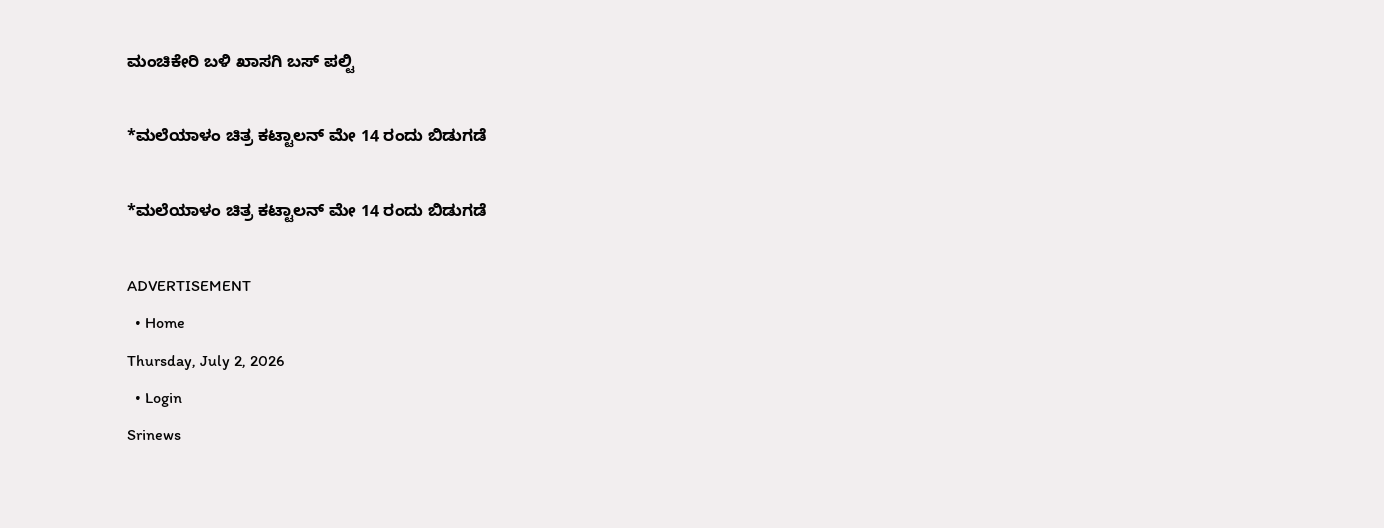ಮಂಚಿಕೇರಿ‌ ಬಳಿ ಖಾಸಗಿ ಬಸ್ ಪಲ್ಟಿ

*ಮಲೆಯಾಳಂ ಚಿತ್ರ ಕಟ್ಟಾಲನ್ ಮೇ 14 ರಂದು ಬಿಡುಗಡೆ

*ಮಲೆಯಾಳಂ ಚಿತ್ರ ಕಟ್ಟಾಲನ್ ಮೇ 14 ರಂದು ಬಿಡುಗಡೆ

ADVERTISEMENT
  • Home
Thursday, July 2, 2026
  • Login
Srinews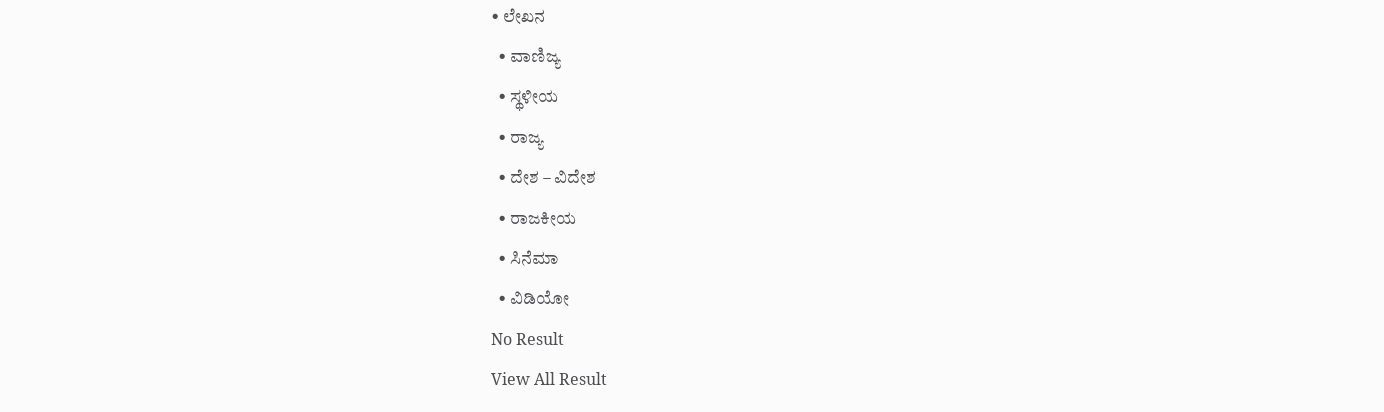• ಲೇಖನ
  • ವಾಣಿಜ್ಯ
  • ಸ್ಥಳೀಯ
  • ರಾಜ್ಯ
  • ದೇಶ – ವಿದೇಶ
  • ರಾಜಕೀಯ
  • ಸಿನೆಮಾ
  • ವಿಡಿಯೋ
No Result
View All Result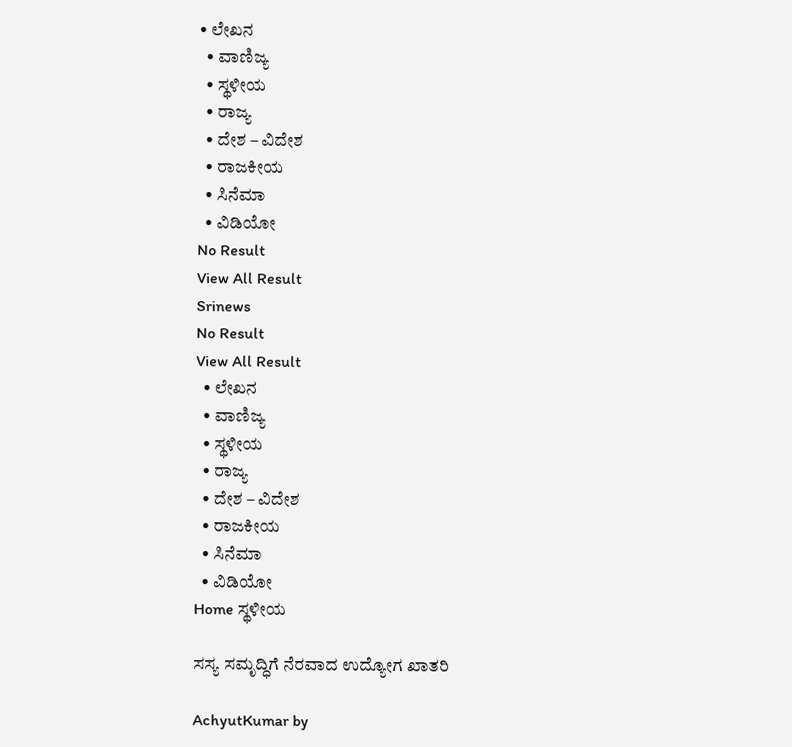• ಲೇಖನ
  • ವಾಣಿಜ್ಯ
  • ಸ್ಥಳೀಯ
  • ರಾಜ್ಯ
  • ದೇಶ – ವಿದೇಶ
  • ರಾಜಕೀಯ
  • ಸಿನೆಮಾ
  • ವಿಡಿಯೋ
No Result
View All Result
Srinews
No Result
View All Result
  • ಲೇಖನ
  • ವಾಣಿಜ್ಯ
  • ಸ್ಥಳೀಯ
  • ರಾಜ್ಯ
  • ದೇಶ – ವಿದೇಶ
  • ರಾಜಕೀಯ
  • ಸಿನೆಮಾ
  • ವಿಡಿಯೋ
Home ಸ್ಥಳೀಯ

ಸಸ್ಯ ಸಮೃದ್ಧಿಗೆ ನೆರವಾದ ಉದ್ಯೋಗ ಖಾತರಿ

AchyutKumar by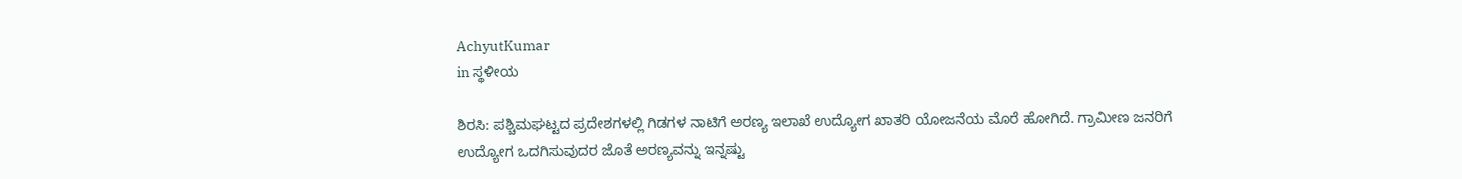AchyutKumar
in ಸ್ಥಳೀಯ

ಶಿರಸಿ: ಪಶ್ಚಿಮಘಟ್ಟದ ಪ್ರದೇಶಗಳಲ್ಲಿ ಗಿಡಗಳ ನಾಟಿಗೆ ಅರಣ್ಯ ಇಲಾಖೆ ಉದ್ಯೋಗ ಖಾತರಿ ಯೋಜನೆಯ ಮೊರೆ ಹೋಗಿದೆ. ಗ್ರಾಮೀಣ ಜನರಿಗೆ ಉದ್ಯೋಗ ಒದಗಿಸುವುದರ ಜೊತೆ ಅರಣ್ಯವನ್ನು ಇನ್ನಷ್ಟು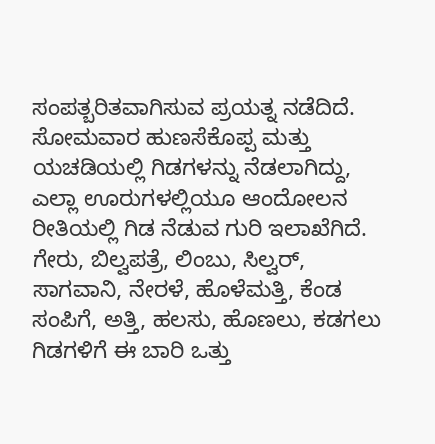ಸಂಪತ್ಬರಿತವಾಗಿಸುವ ಪ್ರಯತ್ನ ನಡೆದಿದೆ.
ಸೋಮವಾರ ಹುಣಸೆಕೊಪ್ಪ ಮತ್ತು ಯಚಡಿಯಲ್ಲಿ ಗಿಡಗಳನ್ನು ನೆಡಲಾಗಿದ್ದು, ಎಲ್ಲಾ ಊರುಗಳಲ್ಲಿಯೂ ಆಂದೋಲನ ರೀತಿಯಲ್ಲಿ ಗಿಡ ನೆಡುವ ಗುರಿ ಇಲಾಖೆಗಿದೆ. ಗೇರು, ಬಿಲ್ವಪತ್ರೆ, ಲಿಂಬು, ಸಿಲ್ವರ್, ಸಾಗವಾನಿ, ನೇರಳೆ, ಹೊಳೆಮತ್ತಿ, ಕೆಂಡ ಸಂಪಿಗೆ, ಅತ್ತಿ, ಹಲಸು, ಹೊಣಲು, ಕಡಗಲು ಗಿಡಗಳಿಗೆ ಈ ಬಾರಿ ಒತ್ತು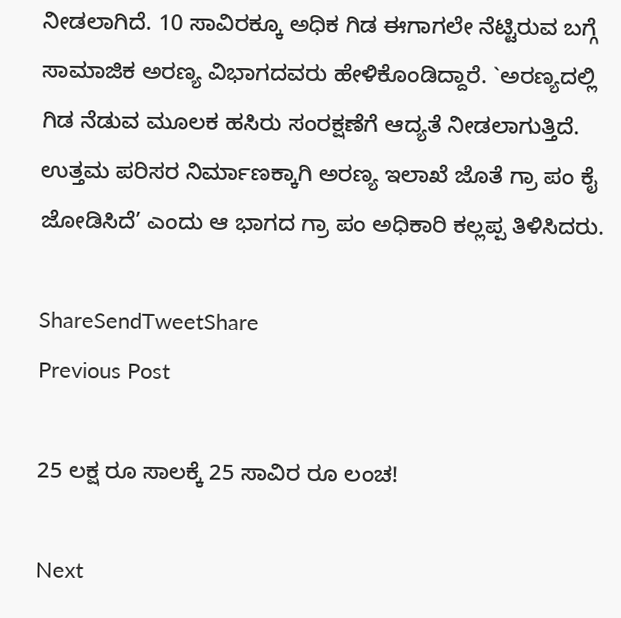ನೀಡಲಾಗಿದೆ. 10 ಸಾವಿರಕ್ಕೂ ಅಧಿಕ ಗಿಡ ಈಗಾಗಲೇ ನೆಟ್ಟಿರುವ ಬಗ್ಗೆ ಸಾಮಾಜಿಕ ಅರಣ್ಯ ವಿಭಾಗದವರು ಹೇಳಿಕೊಂಡಿದ್ದಾರೆ. `ಅರಣ್ಯದಲ್ಲಿ ಗಿಡ ನೆಡುವ ಮೂಲಕ ಹಸಿರು ಸಂರಕ್ಷಣೆಗೆ ಆದ್ಯತೆ ನೀಡಲಾಗುತ್ತಿದೆ. ಉತ್ತಮ ಪರಿಸರ ನಿರ್ಮಾಣಕ್ಕಾಗಿ ಅರಣ್ಯ ಇಲಾಖೆ ಜೊತೆ ಗ್ರಾ ಪಂ ಕೈ ಜೋಡಿಸಿದೆ’ ಎಂದು ಆ ಭಾಗದ ಗ್ರಾ ಪಂ ಅಧಿಕಾರಿ ಕಲ್ಲಪ್ಪ ತಿಳಿಸಿದರು.

ShareSendTweetShare
Previous Post

25 ಲಕ್ಷ ರೂ ಸಾಲಕ್ಕೆ 25 ಸಾವಿರ ರೂ ಲಂಚ!

Next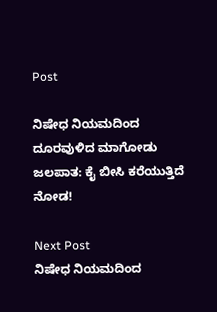Post

ನಿಷೇಧ ನಿಯಮದಿಂದ ದೂರವುಳಿದ ಮಾಗೋಡು ಜಲಪಾತ: ಕೈ ಬೀಸಿ ಕರೆಯುತ್ತಿದೆ ನೋಡ!

Next Post
ನಿಷೇಧ ನಿಯಮದಿಂದ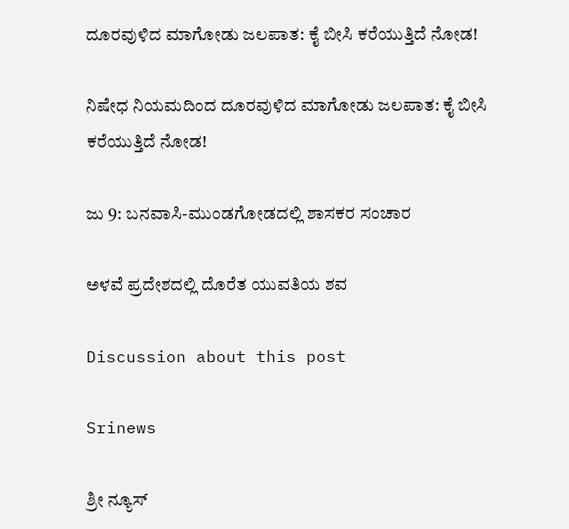ದೂರವುಳಿದ ಮಾಗೋಡು ಜಲಪಾತ: ಕೈ ಬೀಸಿ ಕರೆಯುತ್ತಿದೆ ನೋಡ!

ನಿಷೇಧ ನಿಯಮದಿಂದ ದೂರವುಳಿದ ಮಾಗೋಡು ಜಲಪಾತ: ಕೈ ಬೀಸಿ ಕರೆಯುತ್ತಿದೆ ನೋಡ!

ಜು 9: ಬನವಾಸಿ-ಮುಂಡಗೋಡದಲ್ಲಿ ಶಾಸಕರ ಸಂಚಾರ

ಅಳವೆ ಪ್ರದೇಶದಲ್ಲಿ ದೊರೆತ ಯುವತಿಯ ಶವ

Discussion about this post

Srinews

ಶ್ರೀ ನ್ಯೂಸ್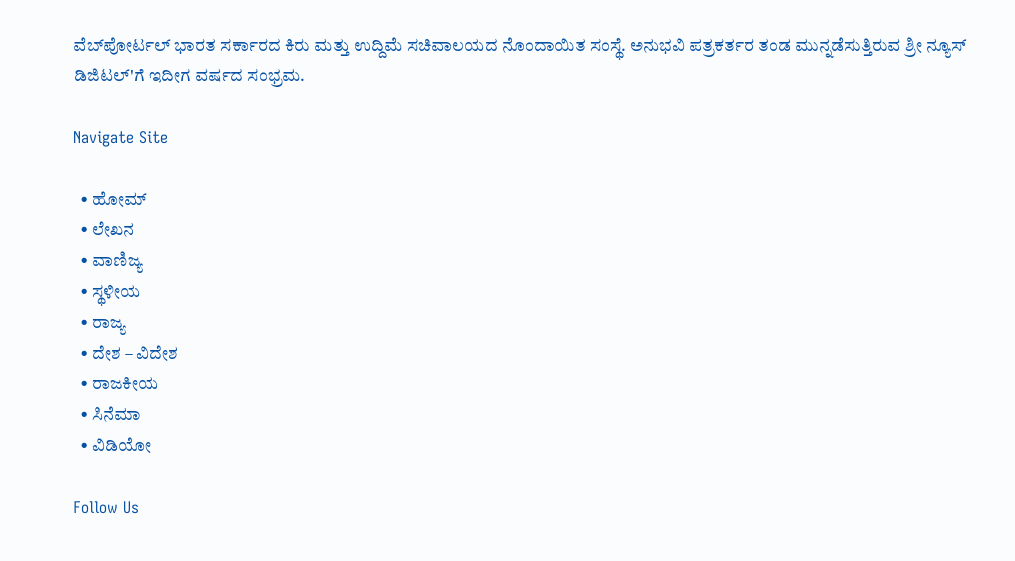ವೆಬ್‌ಪೋರ್ಟಲ್ ಭಾರತ ಸರ್ಕಾರದ ಕಿರು ಮತ್ತು ಉದ್ದಿಮೆ ಸಚಿವಾಲಯದ ನೊಂದಾಯಿತ ಸಂಸ್ಥೆ. ಅನುಭವಿ ಪತ್ರಕರ್ತರ ತಂಡ ಮುನ್ನಡೆಸುತ್ತಿರುವ ಶ್ರೀ ನ್ಯೂಸ್ ಡಿಜಿಟಲ್'ಗೆ ಇದೀಗ ವರ್ಷದ ಸಂಭ್ರಮ.

Navigate Site

  • ಹೋಮ್
  • ಲೇಖನ
  • ವಾಣಿಜ್ಯ
  • ಸ್ಥಳೀಯ
  • ರಾಜ್ಯ
  • ದೇಶ – ವಿದೇಶ
  • ರಾಜಕೀಯ
  • ಸಿನೆಮಾ
  • ವಿಡಿಯೋ

Follow Us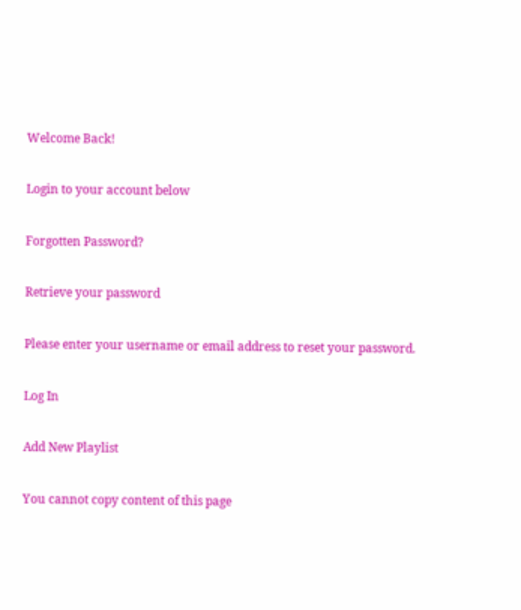Welcome Back!

Login to your account below

Forgotten Password?

Retrieve your password

Please enter your username or email address to reset your password.

Log In

Add New Playlist

You cannot copy content of this page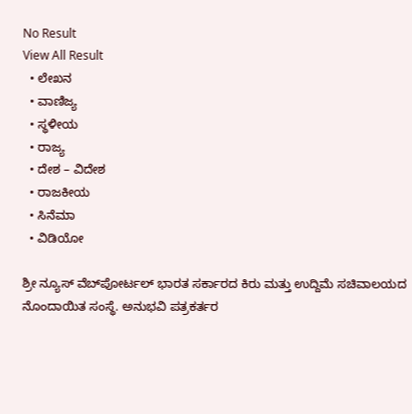No Result
View All Result
  • ಲೇಖನ
  • ವಾಣಿಜ್ಯ
  • ಸ್ಥಳೀಯ
  • ರಾಜ್ಯ
  • ದೇಶ – ವಿದೇಶ
  • ರಾಜಕೀಯ
  • ಸಿನೆಮಾ
  • ವಿಡಿಯೋ

ಶ್ರೀ ನ್ಯೂಸ್ ವೆಬ್‌ಪೋರ್ಟಲ್ ಭಾರತ ಸರ್ಕಾರದ ಕಿರು ಮತ್ತು ಉದ್ದಿಮೆ ಸಚಿವಾಲಯದ ನೊಂದಾಯಿತ ಸಂಸ್ಥೆ. ಅನುಭವಿ ಪತ್ರಕರ್ತರ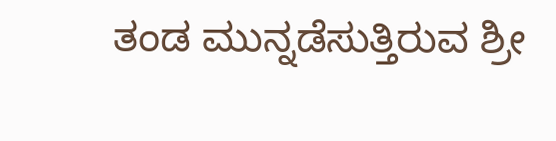ತಂಡ ಮುನ್ನಡೆಸುತ್ತಿರುವ ಶ್ರೀ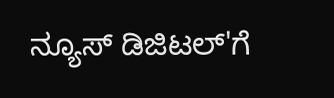ನ್ಯೂಸ್ ಡಿಜಿಟಲ್'ಗೆ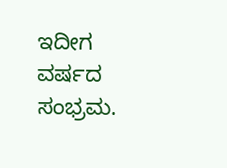ಇದೀಗ ವರ್ಷದ ಸಂಭ್ರಮ.